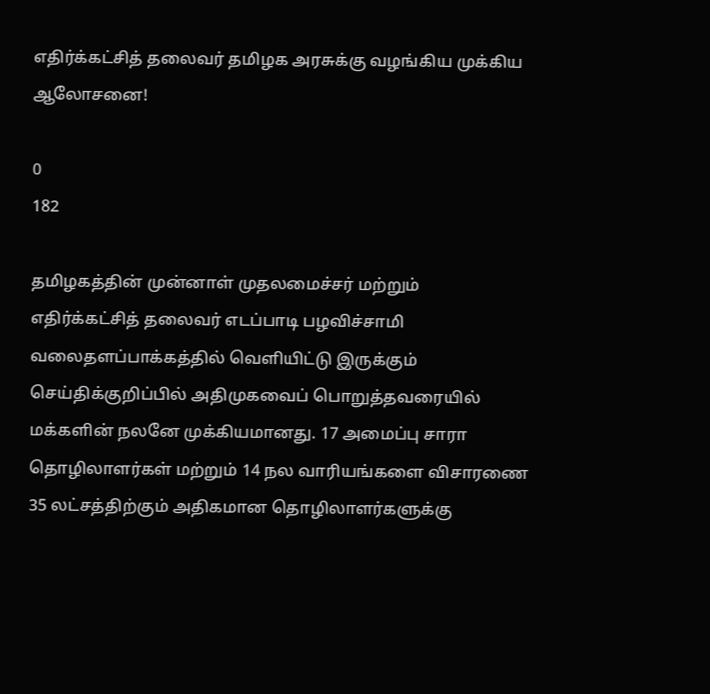எதிர்க்கட்சித் தலைவர் தமிழக அரசுக்கு வழங்கிய முக்கிய ஆலோசனை!

0
182

தமிழகத்தின் முன்னாள் முதலமைச்சர் மற்றும் எதிர்க்கட்சித் தலைவர் எடப்பாடி பழவிச்சாமி வலைதளப்பாக்கத்தில் வெளியிட்டு இருக்கும் செய்திக்குறிப்பில் அதிமுகவைப் பொறுத்தவரையில் மக்களின் நலனே முக்கியமானது. 17 அமைப்பு சாரா தொழிலாளர்கள் மற்றும் 14 நல வாரியங்களை விசாரணை 35 லட்சத்திற்கும் அதிகமான தொழிலாளர்களுக்கு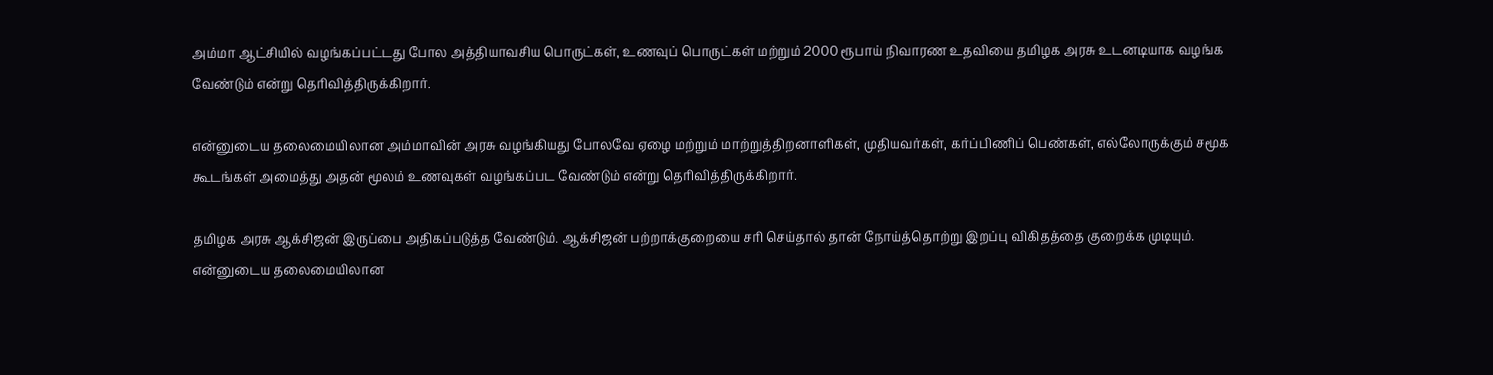அம்மா ஆட்சியில் வழங்கப்பட்டது போல அத்தியாவசிய பொருட்கள், உணவுப் பொருட்கள் மற்றும் 2000 ரூபாய் நிவாரண உதவியை தமிழக அரசு உடனடியாக வழங்க வேண்டும் என்று தெரிவித்திருக்கிறார்.

என்னுடைய தலைமையிலான அம்மாவின் அரசு வழங்கியது போலவே ஏழை மற்றும் மாற்றுத்திறனாளிகள், முதியவர்கள், கர்ப்பிணிப் பெண்கள், எல்லோருக்கும் சமூக கூடங்கள் அமைத்து அதன் மூலம் உணவுகள் வழங்கப்பட வேண்டும் என்று தெரிவித்திருக்கிறார்.

தமிழக அரசு ஆக்சிஜன் இருப்பை அதிகப்படுத்த வேண்டும். ஆக்சிஜன் பற்றாக்குறையை சரி செய்தால் தான் நோய்த்தொற்று இறப்பு விகிதத்தை குறைக்க முடியும். என்னுடைய தலைமையிலான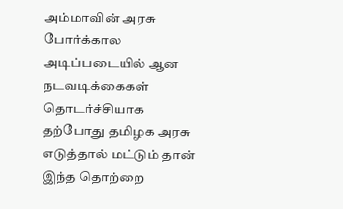அம்மாவின் அரசு போர்க்கால அடிப்படையில் ஆன நடவடிக்கைகள் தொடர்ச்சியாக தற்போது தமிழக அரசு எடுத்தால் மட்டும் தான் இந்த தொற்றை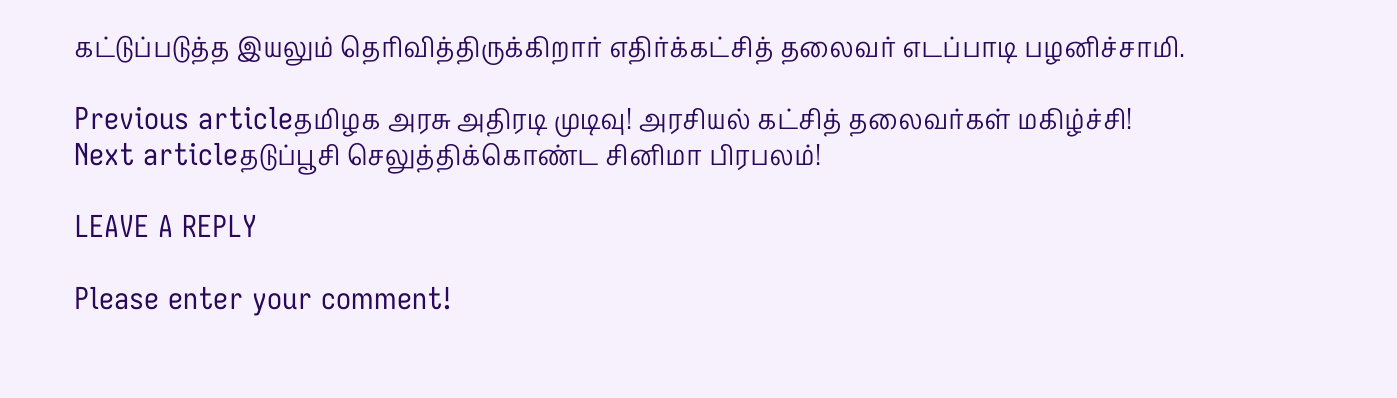கட்டுப்படுத்த இயலும் தெரிவித்திருக்கிறார் எதிர்க்கட்சித் தலைவர் எடப்பாடி பழனிச்சாமி.

Previous articleதமிழக அரசு அதிரடி முடிவு! அரசியல் கட்சித் தலைவர்கள் மகிழ்ச்சி!
Next articleதடுப்பூசி செலுத்திக்கொண்ட சினிமா பிரபலம்!

LEAVE A REPLY

Please enter your comment!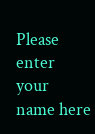Please enter your name here